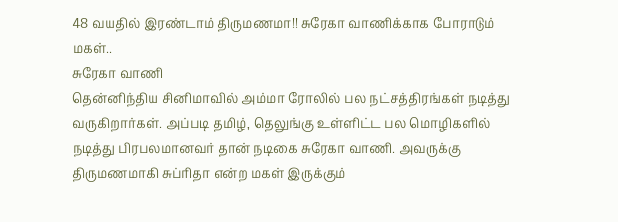48 வயதில் இரண்டாம் திருமணமா!! சுரேகா வாணிக்காக போராடும் மகள்..
சுரேகா வாணி
தென்னிந்திய சினிமாவில் அம்மா ரோலில் பல நட்சத்திரங்கள் நடித்து வருகிறார்கள். அப்படி தமிழ், தெலுங்கு உள்ளிட்ட பல மொழிகளில் நடித்து பிரபலமானவர் தான் நடிகை சுரேகா வாணி. அவருக்கு திருமணமாகி சுப்ரிதா என்ற மகள் இருக்கும்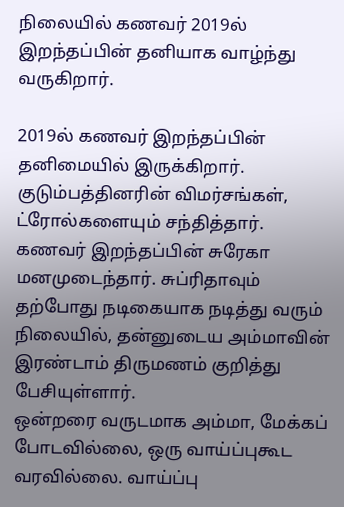நிலையில் கணவர் 2019ல் இறந்தப்பின் தனியாக வாழ்ந்து வருகிறார்.

2019ல் கணவர் இறந்தப்பின் தனிமையில் இருக்கிறார். குடும்பத்தினரின் விமர்சங்கள், ட்ரோல்களையும் சந்தித்தார். கணவர் இறந்தப்பின் சுரேகா மனமுடைந்தார். சுப்ரிதாவும் தற்போது நடிகையாக நடித்து வரும் நிலையில், தன்னுடைய அம்மாவின் இரண்டாம் திருமணம் குறித்து பேசியுள்ளார்.
ஒன்றரை வருடமாக அம்மா, மேக்கப் போடவில்லை, ஒரு வாய்ப்புகூட வரவில்லை. வாய்ப்பு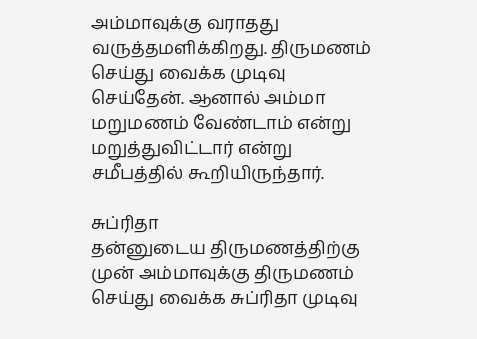அம்மாவுக்கு வராதது வருத்தமளிக்கிறது. திருமணம் செய்து வைக்க முடிவு செய்தேன். ஆனால் அம்மா மறுமணம் வேண்டாம் என்று மறுத்துவிட்டார் என்று சமீபத்தில் கூறியிருந்தார்.

சுப்ரிதா
தன்னுடைய திருமணத்திற்கு முன் அம்மாவுக்கு திருமணம் செய்து வைக்க சுப்ரிதா முடிவு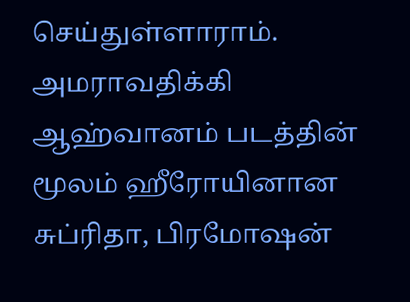செய்துள்ளாராம். அமராவதிக்கி ஆஹ்வானம் படத்தின் மூலம் ஹீரோயினான சுப்ரிதா, பிரமோஷன்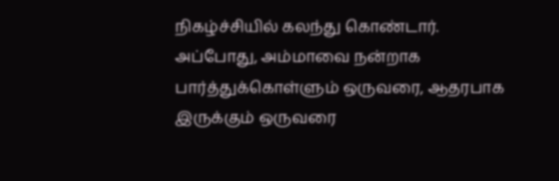நிகழ்ச்சியில் கலந்து கொண்டார்.
அப்போது, அம்மாவை நன்றாக பார்த்துக்கொள்ளும் ஒருவரை, ஆதரபாக இருக்கும் ஒருவரை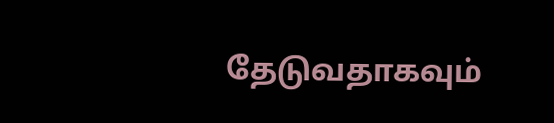தேடுவதாகவும்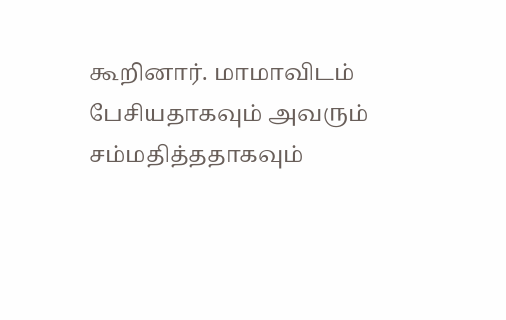கூறினார். மாமாவிடம் பேசியதாகவும் அவரும் சம்மதித்ததாகவும்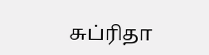சுப்ரிதா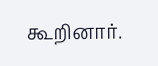கூறினார்.